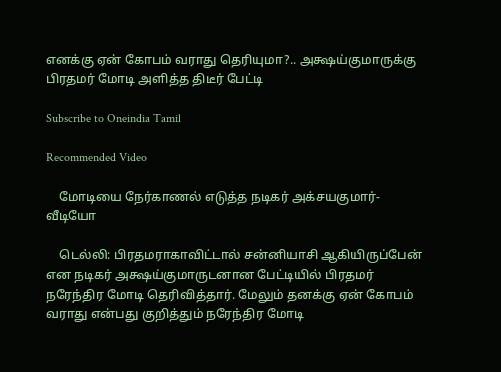எனக்கு ஏன் கோபம் வராது தெரியுமா?.. அக்ஷய்குமாருக்கு பிரதமர் மோடி அளித்த திடீர் பேட்டி

Subscribe to Oneindia Tamil

Recommended Video

    மோடியை நேர்காணல் எடுத்த நடிகர் அக்சயகுமார்-வீடியோ

    டெல்லி: பிரதமராகாவிட்டால் சன்னியாசி ஆகியிருப்பேன் என நடிகர் அக்ஷய்குமாருடனான பேட்டியில் பிரதமர் நரேந்திர மோடி தெரிவித்தார். மேலும் தனக்கு ஏன் கோபம் வராது என்பது குறித்தும் நரேந்திர மோடி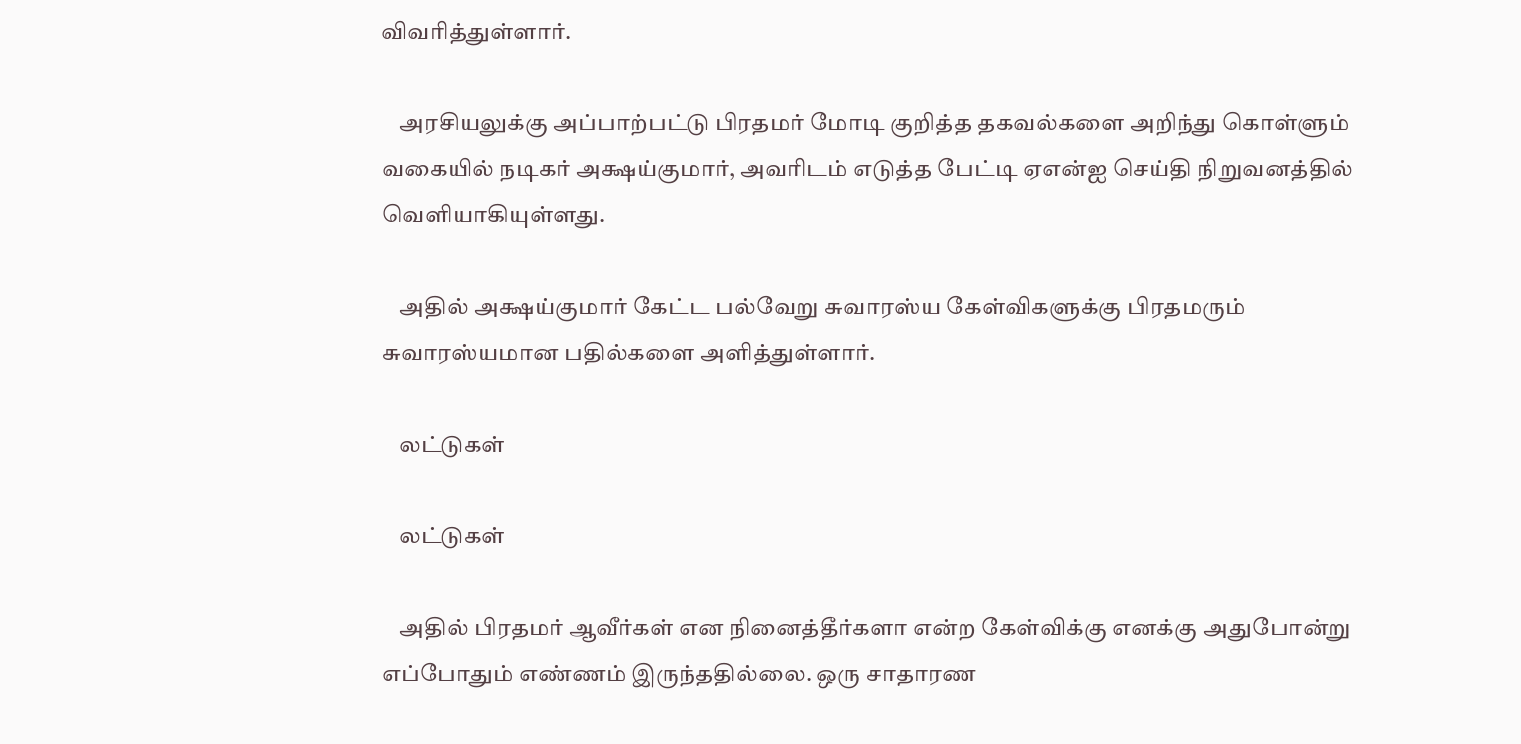விவரித்துள்ளார்.

    அரசியலுக்கு அப்பாற்பட்டு பிரதமர் மோடி குறித்த தகவல்களை அறிந்து கொள்ளும் வகையில் நடிகர் அக்ஷய்குமார், அவரிடம் எடுத்த பேட்டி ஏஎன்ஐ செய்தி நிறுவனத்தில் வெளியாகியுள்ளது.

    அதில் அக்ஷய்குமார் கேட்ட பல்வேறு சுவாரஸ்ய கேள்விகளுக்கு பிரதமரும் சுவாரஸ்யமான பதில்களை அளித்துள்ளார்.

    லட்டுகள்

    லட்டுகள்

    அதில் பிரதமர் ஆவீர்கள் என நினைத்தீர்களா என்ற கேள்விக்கு எனக்கு அதுபோன்று எப்போதும் எண்ணம் இருந்ததில்லை. ஒரு சாதாரண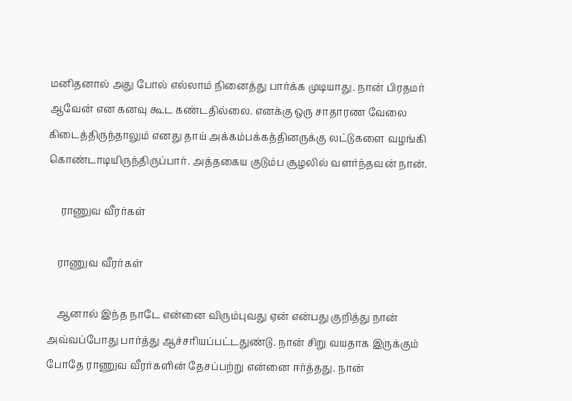மனிதனால் அது போல் எல்லாம் நினைத்து பார்க்க முடியாது. நான் பிரதமர் ஆவேன் என கனவு கூட கண்டதில்லை. எனக்கு ஒரு சாதாரண வேலை கிடைத்திருந்தாலும் எனது தாய் அக்கம்பக்கத்தினருக்கு லட்டுகளை வழங்கி கொண்டாடியிருந்திருப்பார். அத்தகைய குடும்ப சூழலில் வளர்ந்தவன் நான்.

     ராணுவ வீரர்கள்

    ராணுவ வீரர்கள்

    ஆனால் இந்த நாடே என்னை விரும்புவது ஏன் என்பது குறித்து நான் அவ்வப்போது பார்த்து ஆச்சரியப்பட்டதுண்டு. நான் சிறு வயதாக இருக்கும் போதே ராணுவ வீரர்களின் தேசப்பற்று என்னை ஈர்த்தது. நான்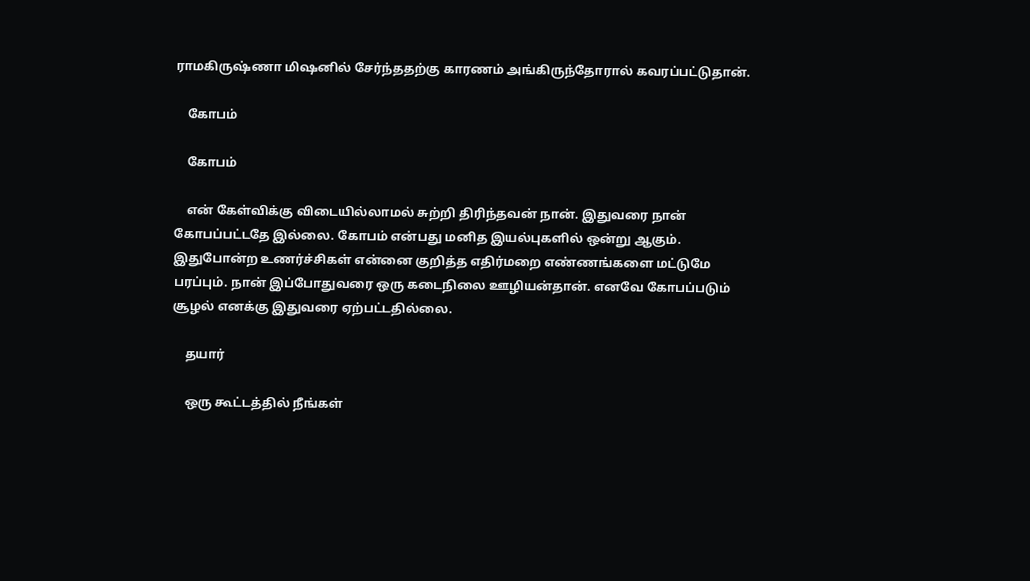ராமகிருஷ்ணா மிஷனில் சேர்ந்ததற்கு காரணம் அங்கிருந்தோரால் கவரப்பட்டுதான்.

    கோபம்

    கோபம்

    என் கேள்விக்கு விடையில்லாமல் சுற்றி திரிந்தவன் நான். இதுவரை நான் கோபப்பட்டதே இல்லை. கோபம் என்பது மனித இயல்புகளில் ஒன்று ஆகும். இதுபோன்ற உணர்ச்சிகள் என்னை குறித்த எதிர்மறை எண்ணங்களை மட்டுமே பரப்பும். நான் இப்போதுவரை ஒரு கடைநிலை ஊழியன்தான். எனவே கோபப்படும் சூழல் எனக்கு இதுவரை ஏற்பட்டதில்லை.

    தயார்

    ஒரு கூட்டத்தில் நீங்கள்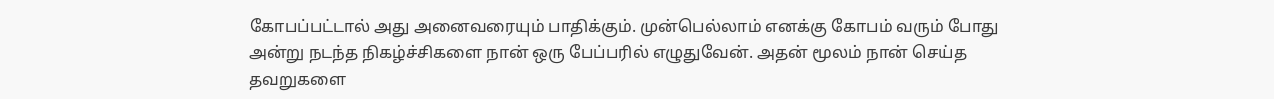கோபப்பட்டால் அது அனைவரையும் பாதிக்கும். முன்பெல்லாம் எனக்கு கோபம் வரும் போது அன்று நடந்த நிகழ்ச்சிகளை நான் ஒரு பேப்பரில் எழுதுவேன். அதன் மூலம் நான் செய்த தவறுகளை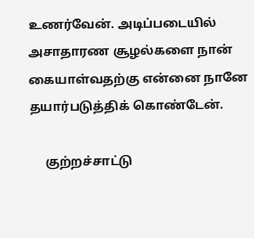உணர்வேன். அடிப்படையில் அசாதாரண சூழல்களை நான் கையாள்வதற்கு என்னை நானே தயார்படுத்திக் கொண்டேன்.

     குற்றச்சாட்டு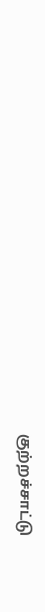குற்றச்சாட்டு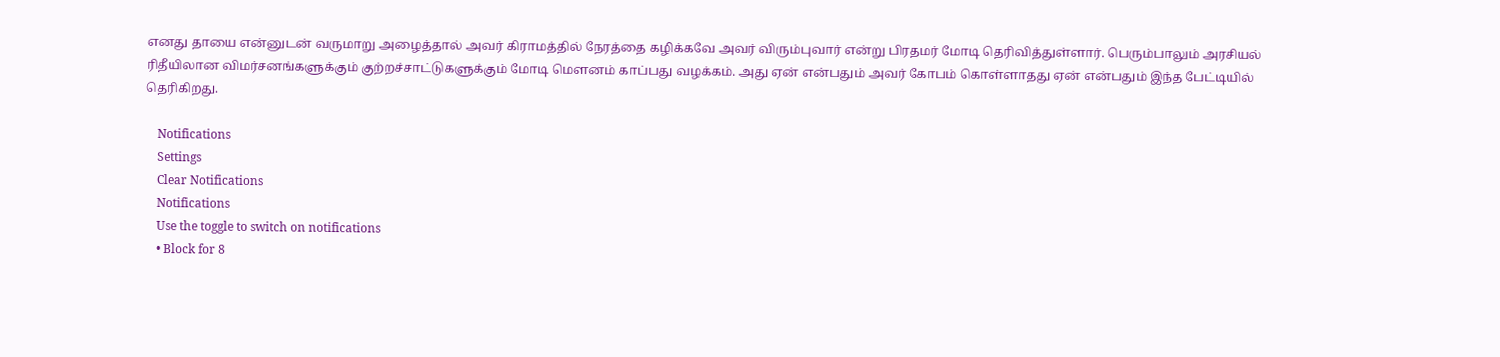எனது தாயை என்னுடன் வருமாறு அழைத்தால் அவர் கிராமத்தில் நேரத்தை கழிக்கவே அவர் விரும்புவார் என்று பிரதமர் மோடி தெரிவித்துள்ளார். பெரும்பாலும் அரசியல் ரிதீயிலான விமர்சனங்களுக்கும் குற்றச்சாட்டுகளுக்கும் மோடி மௌனம் காப்பது வழக்கம். அது ஏன் என்பதும் அவர் கோபம் கொள்ளாதது ஏன் என்பதும் இந்த பேட்டியில் தெரிகிறது.

    Notifications
    Settings
    Clear Notifications
    Notifications
    Use the toggle to switch on notifications
    • Block for 8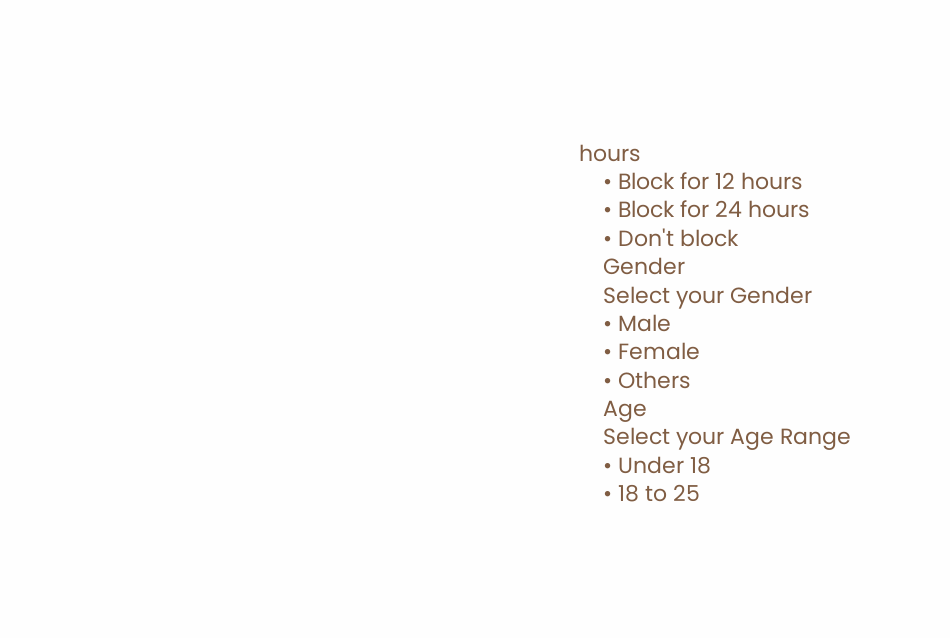hours
    • Block for 12 hours
    • Block for 24 hours
    • Don't block
    Gender
    Select your Gender
    • Male
    • Female
    • Others
    Age
    Select your Age Range
    • Under 18
    • 18 to 25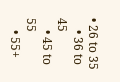• 26 to 35
    • 36 to 45
    • 45 to 55
    • 55+